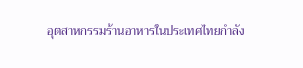อุตสาหกรรมร้านอาหารในประเทศไทยกำลัง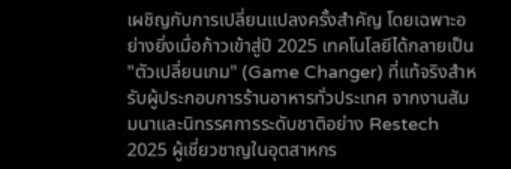เผชิญกับการเปลี่ยนแปลงครั้งสำคัญ โดยเฉพาะอย่างยิ่งเมื่อก้าวเข้าสู่ปี 2025 เทคโนโลยีได้กลายเป็น "ตัวเปลี่ยนเกม" (Game Changer) ที่แท้จริงสำหรับผู้ประกอบการร้านอาหารทั่วประเทศ จากงานสัมมนาและนิทรรศการระดับชาติอย่าง Restech 2025 ผู้เชี่ยวชาญในอุตสาหกร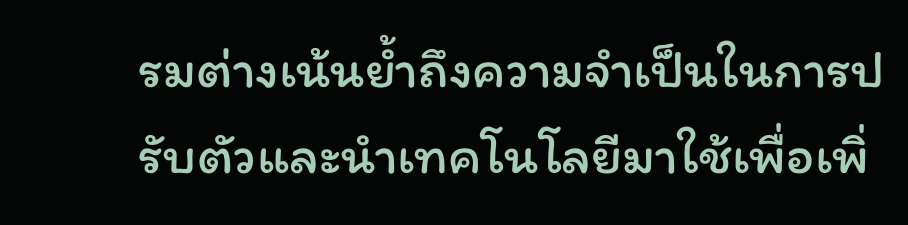รมต่างเน้นย้ำถึงความจำเป็นในการปรับตัวและนำเทคโนโลยีมาใช้เพื่อเพิ่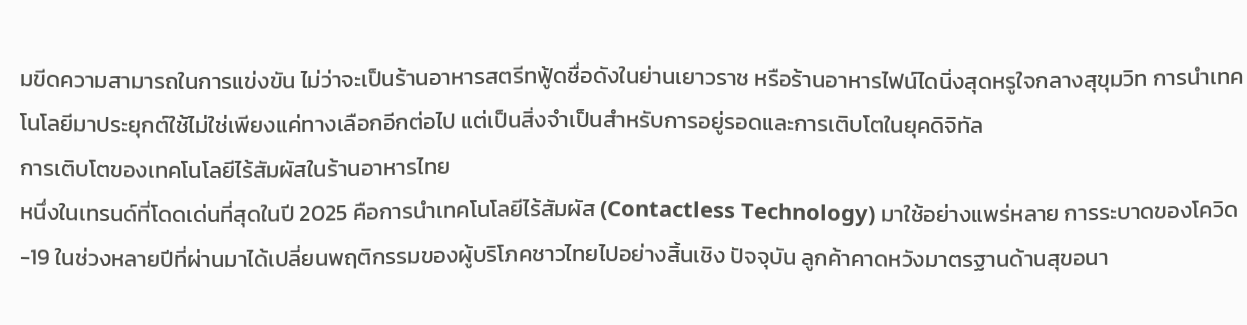มขีดความสามารถในการแข่งขัน ไม่ว่าจะเป็นร้านอาหารสตรีทฟู้ดชื่อดังในย่านเยาวราช หรือร้านอาหารไฟน์ไดนิ่งสุดหรูใจกลางสุขุมวิท การนำเทคโนโลยีมาประยุกต์ใช้ไม่ใช่เพียงแค่ทางเลือกอีกต่อไป แต่เป็นสิ่งจำเป็นสำหรับการอยู่รอดและการเติบโตในยุคดิจิทัล
การเติบโตของเทคโนโลยีไร้สัมผัสในร้านอาหารไทย
หนึ่งในเทรนด์ที่โดดเด่นที่สุดในปี 2025 คือการนำเทคโนโลยีไร้สัมผัส (Contactless Technology) มาใช้อย่างแพร่หลาย การระบาดของโควิด-19 ในช่วงหลายปีที่ผ่านมาได้เปลี่ยนพฤติกรรมของผู้บริโภคชาวไทยไปอย่างสิ้นเชิง ปัจจุบัน ลูกค้าคาดหวังมาตรฐานด้านสุขอนา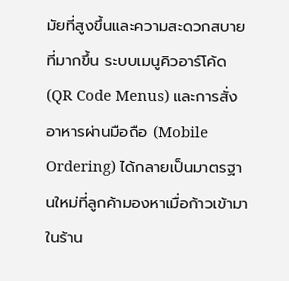มัยที่สูงขึ้นและความสะดวกสบายที่มากขึ้น ระบบเมนูคิวอาร์โค้ด (QR Code Menus) และการสั่งอาหารผ่านมือถือ (Mobile Ordering) ได้กลายเป็นมาตรฐานใหม่ที่ลูกค้ามองหาเมื่อก้าวเข้ามาในร้าน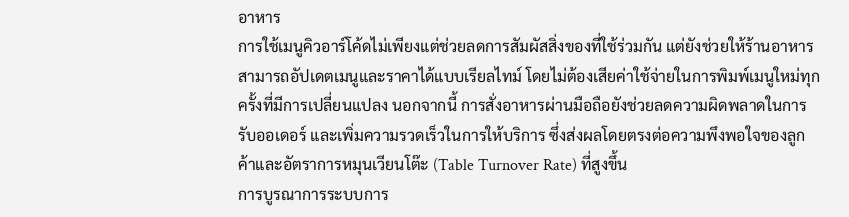อาหาร
การใช้เมนูคิวอาร์โค้ดไม่เพียงแต่ช่วยลดการสัมผัสสิ่งของที่ใช้ร่วมกัน แต่ยังช่วยให้ร้านอาหารสามารถอัปเดตเมนูและราคาได้แบบเรียลไทม์ โดยไม่ต้องเสียค่าใช้จ่ายในการพิมพ์เมนูใหม่ทุกครั้งที่มีการเปลี่ยนแปลง นอกจากนี้ การสั่งอาหารผ่านมือถือยังช่วยลดความผิดพลาดในการรับออเดอร์ และเพิ่มความรวดเร็วในการให้บริการ ซึ่งส่งผลโดยตรงต่อความพึงพอใจของลูกค้าและอัตราการหมุนเวียนโต๊ะ (Table Turnover Rate) ที่สูงขึ้น
การบูรณาการระบบการ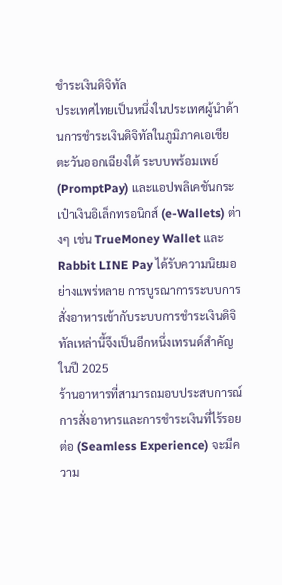ชำระเงินดิจิทัล
ประเทศไทยเป็นหนึ่งในประเทศผู้นำด้านการชำระเงินดิจิทัลในภูมิภาคเอเชียตะวันออกเฉียงใต้ ระบบพร้อมเพย์ (PromptPay) และแอปพลิเคชันกระเป๋าเงินอิเล็กทรอนิกส์ (e-Wallets) ต่างๆ เช่น TrueMoney Wallet และ Rabbit LINE Pay ได้รับความนิยมอย่างแพร่หลาย การบูรณาการระบบการสั่งอาหารเข้ากับระบบการชำระเงินดิจิทัลเหล่านี้จึงเป็นอีกหนึ่งเทรนด์สำคัญในปี 2025
ร้านอาหารที่สามารถมอบประสบการณ์การสั่งอาหารและการชำระเงินที่ไร้รอยต่อ (Seamless Experience) จะมีความ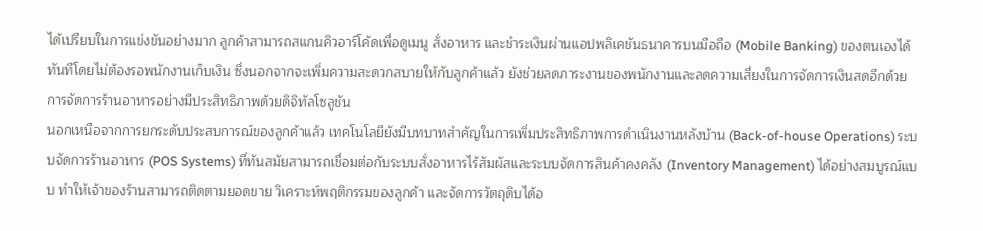ได้เปรียบในการแข่งขันอย่างมาก ลูกค้าสามารถสแกนคิวอาร์โค้ดเพื่อดูเมนู สั่งอาหาร และชำระเงินผ่านแอปพลิเคชันธนาคารบนมือถือ (Mobile Banking) ของตนเองได้ทันทีโดยไม่ต้องรอพนักงานเก็บเงิน ซึ่งนอกจากจะเพิ่มความสะดวกสบายให้กับลูกค้าแล้ว ยังช่วยลดภาระงานของพนักงานและลดความเสี่ยงในการจัดการเงินสดอีกด้วย
การจัดการร้านอาหารอย่างมีประสิทธิภาพด้วยดิจิทัลโซลูชัน
นอกเหนือจากการยกระดับประสบการณ์ของลูกค้าแล้ว เทคโนโลยียังมีบทบาทสำคัญในการเพิ่มประสิทธิภาพการดำเนินงานหลังบ้าน (Back-of-house Operations) ระบบจัดการร้านอาหาร (POS Systems) ที่ทันสมัยสามารถเชื่อมต่อกับระบบสั่งอาหารไร้สัมผัสและระบบจัดการสินค้าคงคลัง (Inventory Management) ได้อย่างสมบูรณ์แบบ ทำให้เจ้าของร้านสามารถติดตามยอดขาย วิเคราะห์พฤติกรรมของลูกค้า และจัดการวัตถุดิบได้อ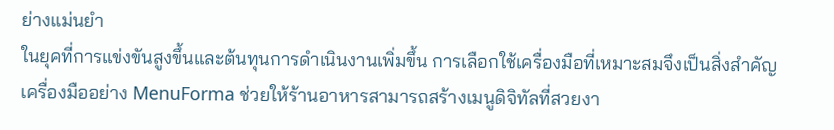ย่างแม่นยำ
ในยุคที่การแข่งขันสูงขึ้นและต้นทุนการดำเนินงานเพิ่มขึ้น การเลือกใช้เครื่องมือที่เหมาะสมจึงเป็นสิ่งสำคัญ เครื่องมืออย่าง MenuForma ช่วยให้ร้านอาหารสามารถสร้างเมนูดิจิทัลที่สวยงา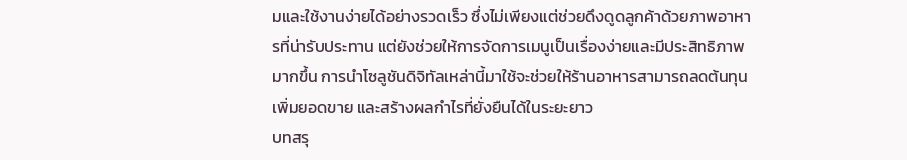มและใช้งานง่ายได้อย่างรวดเร็ว ซึ่งไม่เพียงแต่ช่วยดึงดูดลูกค้าด้วยภาพอาหารที่น่ารับประทาน แต่ยังช่วยให้การจัดการเมนูเป็นเรื่องง่ายและมีประสิทธิภาพมากขึ้น การนำโซลูชันดิจิทัลเหล่านี้มาใช้จะช่วยให้ร้านอาหารสามารถลดต้นทุน เพิ่มยอดขาย และสร้างผลกำไรที่ยั่งยืนได้ในระยะยาว
บทสรุ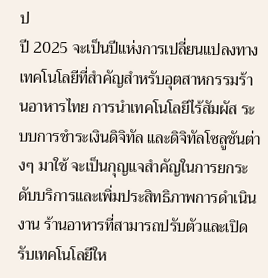ป
ปี 2025 จะเป็นปีแห่งการเปลี่ยนแปลงทางเทคโนโลยีที่สำคัญสำหรับอุตสาหกรรมร้านอาหารไทย การนำเทคโนโลยีไร้สัมผัส ระบบการชำระเงินดิจิทัล และดิจิทัลโซลูชันต่างๆ มาใช้ จะเป็นกุญแจสำคัญในการยกระดับบริการและเพิ่มประสิทธิภาพการดำเนินงาน ร้านอาหารที่สามารถปรับตัวและเปิดรับเทคโนโลยีให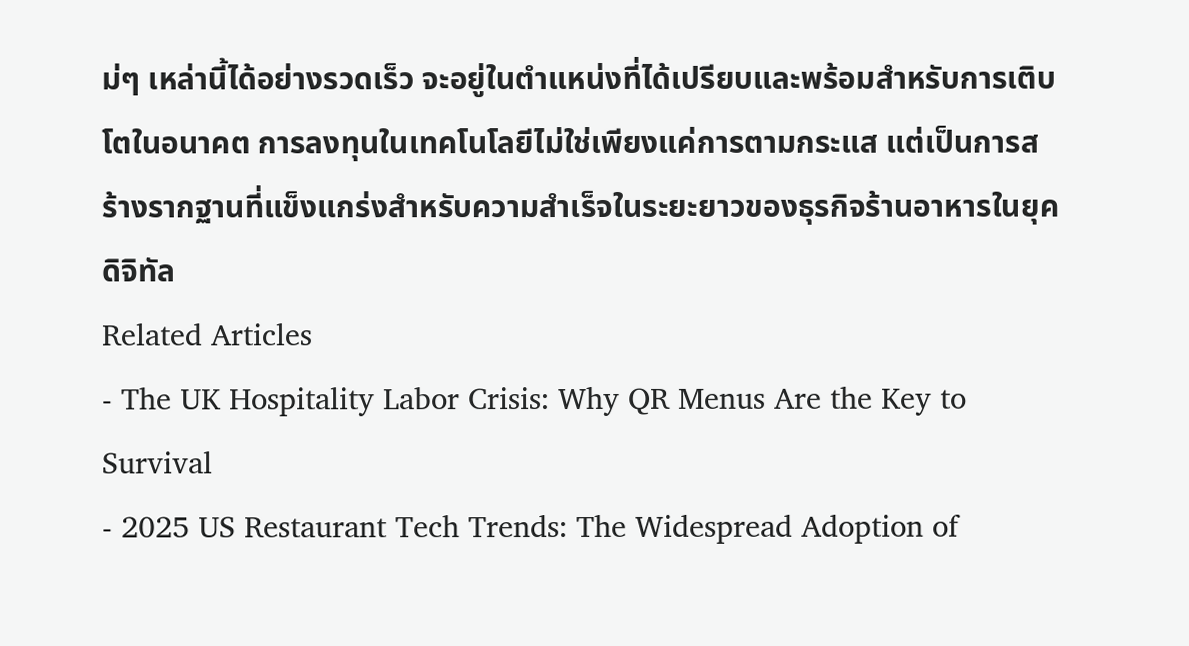ม่ๆ เหล่านี้ได้อย่างรวดเร็ว จะอยู่ในตำแหน่งที่ได้เปรียบและพร้อมสำหรับการเติบโตในอนาคต การลงทุนในเทคโนโลยีไม่ใช่เพียงแค่การตามกระแส แต่เป็นการสร้างรากฐานที่แข็งแกร่งสำหรับความสำเร็จในระยะยาวของธุรกิจร้านอาหารในยุคดิจิทัล
Related Articles
- The UK Hospitality Labor Crisis: Why QR Menus Are the Key to Survival
- 2025 US Restaurant Tech Trends: The Widespread Adoption of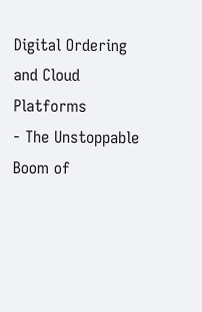Digital Ordering and Cloud Platforms
- The Unstoppable Boom of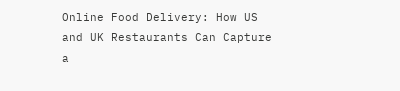Online Food Delivery: How US and UK Restaurants Can Capture a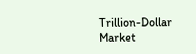Trillion-Dollar Market